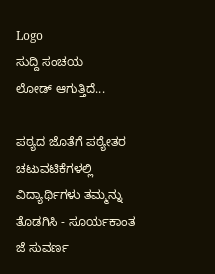Logo
ಸುದ್ದಿ ಸಂಚಯ
ಲೋಡ್ ಆಗುತ್ತಿದೆ...

ಪಠ್ಯದ ಜೊತೆಗೆ ಪಠ್ಯೇತರ ಚಟುವಟಿಕೆಗಳಲ್ಲಿ ವಿದ್ಯಾರ್ಥಿಗಳು ತಮ್ಮನ್ನು ತೊಡಗಿಸಿ - ಸೂರ್ಯಕಾಂತ ಜೆ ಸುವರ್ಣ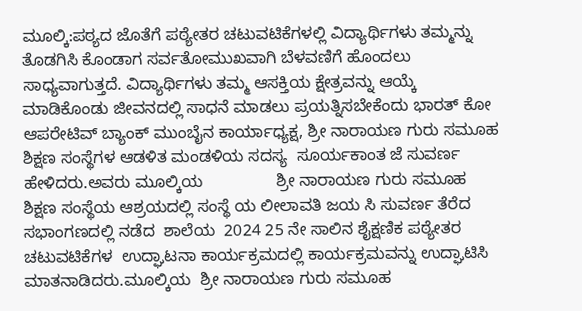ಮೂಲ್ಕಿ:ಪಠ್ಯದ ಜೊತೆಗೆ ಪಠ್ಯೇತರ ಚಟುವಟಿಕೆಗಳಲ್ಲಿ ವಿದ್ಯಾರ್ಥಿಗಳು ತಮ್ಮನ್ನು ತೊಡಗಿಸಿ ಕೊಂಡಾಗ ಸರ್ವತೋಮುಖವಾಗಿ ಬೆಳವಣಿಗೆ ಹೊಂದಲು ಸಾಧ್ಯವಾಗುತ್ತದೆ. ವಿದ್ಯಾರ್ಥಿಗಳು ತಮ್ಮ ಆಸಕ್ತಿಯ ಕ್ಷೇತ್ರವನ್ನು ಆಯ್ಕೆ ಮಾಡಿಕೊಂಡು ಜೀವನದಲ್ಲಿ ಸಾಧನೆ ಮಾಡಲು ಪ್ರಯತ್ನಿಸಬೇಕೆಂದು ಭಾರತ್‌ ಕೋ ಆಪರೇಟಿವ್ ಬ್ಯಾಂಕ್ ಮುಂಬೈನ ಕಾರ್ಯಾಧ್ಯಕ್ಷ, ಶ್ರೀ ನಾರಾಯಣ ಗುರು ಸಮೂಹ ಶಿಕ್ಷಣ ಸಂಸ್ಥೆಗಳ ಆಡಳಿತ ಮಂಡಳಿಯ ಸದಸ್ಯ  ಸೂರ್ಯಕಾಂತ ಜೆ ಸುವರ್ಣ  ಹೇಳಿದರು.ಅವರು ಮೂಲ್ಕಿಯ                ಶ್ರೀ ನಾರಾಯಣ ಗುರು ಸಮೂಹ ಶಿಕ್ಷಣ ಸಂಸ್ಥೆಯ ಆಶ್ರಯದಲ್ಲಿ ಸಂಸ್ಥೆ ಯ ಲೀಲಾವತಿ ಜಯ ಸಿ ಸುವರ್ಣ ತೆರೆದ ಸಭಾಂಗಣದಲ್ಲಿ ನಡೆದ  ಶಾಲೆಯ  2024 25 ನೇ ಸಾಲಿನ ಶೈಕ್ಷಣಿಕ ಪಠ್ಯೇತರ ಚಟುವಟಿಕೆಗಳ  ಉದ್ಘಾಟನಾ ಕಾರ್ಯಕ್ರಮದಲ್ಲಿ ಕಾರ್ಯಕ್ರಮವನ್ನು ಉದ್ಘಾಟಿಸಿ ಮಾತನಾಡಿದರು.ಮೂಲ್ಕಿಯ  ಶ್ರೀ ನಾರಾಯಣ ಗುರು ಸಮೂಹ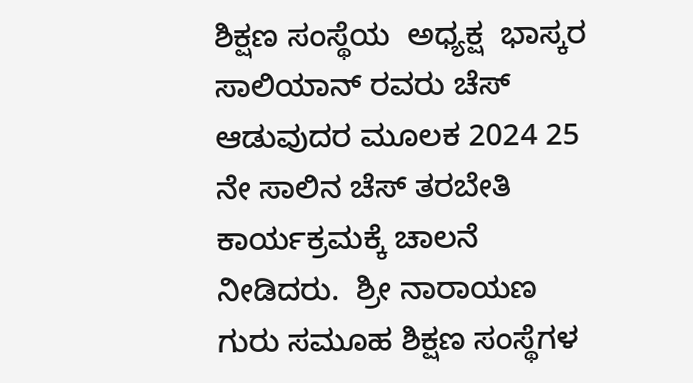ಶಿಕ್ಷಣ ಸಂಸ್ಥೆಯ  ಅಧ್ಯಕ್ಷ  ಭಾಸ್ಕರ ಸಾಲಿಯಾನ್ ರವರು ಚೆಸ್ ಆಡುವುದರ ಮೂಲಕ 2024 25 ನೇ ಸಾಲಿನ ಚೆಸ್ ತರಬೇತಿ ಕಾರ್ಯಕ್ರಮಕ್ಕೆ ಚಾಲನೆ ನೀಡಿದರು.  ಶ್ರೀ ನಾರಾಯಣ ಗುರು ಸಮೂಹ ಶಿಕ್ಷಣ ಸಂಸ್ಥೆಗಳ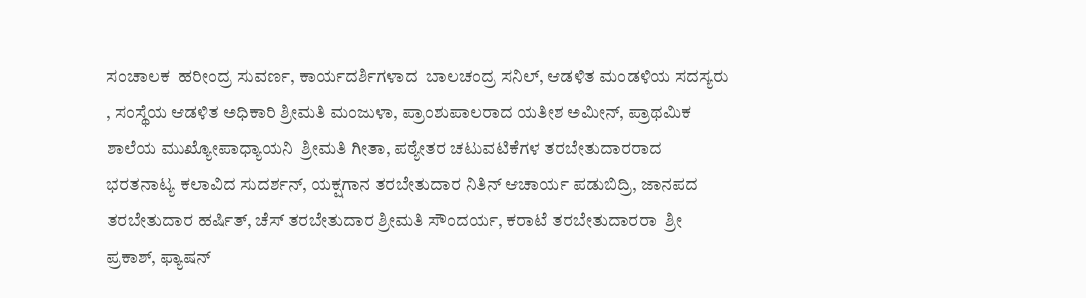ಸಂಚಾಲಕ  ಹರೀಂದ್ರ ಸುವರ್ಣ, ಕಾರ್ಯದರ್ಶಿಗಳಾದ  ಬಾಲಚಂದ್ರ ಸನಿಲ್, ಆಡಳಿತ ಮಂಡಳಿಯ ಸದಸ್ಯರು , ಸಂಸ್ಥೆಯ ಆಡಳಿತ ಅಧಿಕಾರಿ ಶ್ರೀಮತಿ ಮಂಜುಳಾ, ಪ್ರಾಂಶುಪಾಲರಾದ ಯತೀಶ ಅಮೀನ್, ಪ್ರಾಥಮಿಕ ಶಾಲೆಯ ಮುಖ್ಯೋಪಾಧ್ಯಾಯನಿ  ಶ್ರೀಮತಿ ಗೀತಾ, ಪಠ್ಯೇತರ ಚಟುವಟಿಕೆಗಳ ತರಬೇತುದಾರರಾದ ಭರತನಾಟ್ಯ ಕಲಾವಿದ ಸುದರ್ಶನ್, ಯಕ್ಷಗಾನ ತರಬೇತುದಾರ ನಿತಿನ್ ಆಚಾರ್ಯ ಪಡುಬಿದ್ರಿ, ಜಾನಪದ ತರಬೇತುದಾರ ಹರ್ಷಿತ್, ಚೆಸ್ ತರಬೇತುದಾರ ಶ್ರೀಮತಿ ಸೌಂದರ್ಯ, ಕರಾಟೆ ತರಬೇತುದಾರರಾ  ಶ್ರೀ ಪ್ರಕಾಶ್, ಫ್ಯಾಷನ್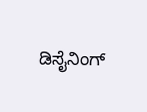ಡಿಸೈನಿಂಗ್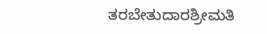ತರಬೇತುದಾರಶ್ರೀಮತಿ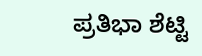ಪ್ರತಿಭಾ ಶೆಟ್ಟಿ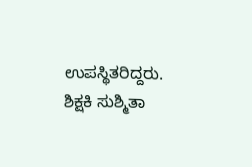ಉಪಸ್ಥಿತರಿದ್ದರು.  ಶಿಕ್ಷಕಿ ಸುಶ್ಮಿತಾ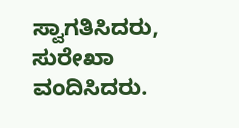ಸ್ವಾಗತಿಸಿದರು, ಸುರೇಖಾ ವಂದಿಸಿದರು.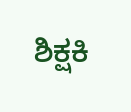ಶಿಕ್ಷಕಿ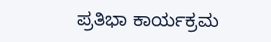ಪ್ರತಿಭಾ ಕಾರ್ಯಕ್ರಮ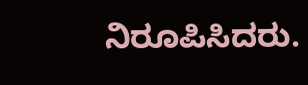ನಿರೂಪಿಸಿದರು.